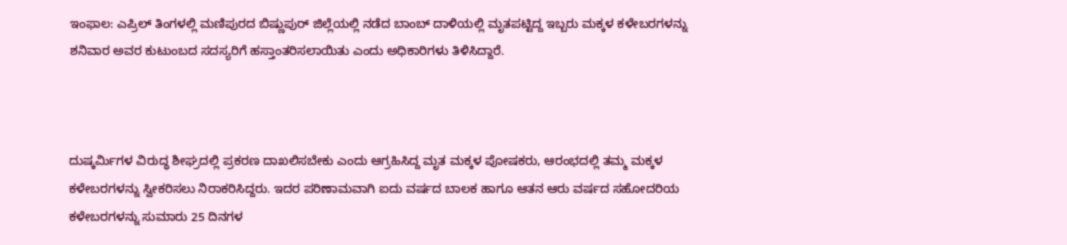ಇಂಫಾಲ: ಎಪ್ರಿಲ್ ತಿಂಗಳಲ್ಲಿ ಮಣಿಪುರದ ಬಿಷ್ಣುಪುರ್ ಜಿಲ್ಲೆಯಲ್ಲಿ ನಡೆದ ಬಾಂಬ್ ದಾಳಿಯಲ್ಲಿ ಮೃತಪಟ್ಟಿದ್ದ ಇಬ್ಬರು ಮಕ್ಕಳ ಕಳೇಬರಗಳನ್ನು ಶನಿವಾರ ಅವರ ಕುಟುಂಬದ ಸದಸ್ಯರಿಗೆ ಹಸ್ತಾಂತರಿಸಲಾಯಿತು ಎಂದು ಅಧಿಕಾರಿಗಳು ತಿಳಿಸಿದ್ದಾರೆ.



ದುಷ್ಕರ್ಮಿಗಳ ವಿರುದ್ಧ ಶೀಘ್ರದಲ್ಲಿ ಪ್ರಕರಣ ದಾಖಲಿಸಬೇಕು ಎಂದು ಆಗ್ರಹಿಸಿದ್ದ ಮೃತ ಮಕ್ಕಳ ಪೋಷಕರು, ಆರಂಭದಲ್ಲಿ ತಮ್ಮ ಮಕ್ಕಳ ಕಳೇಬರಗಳನ್ನು ಸ್ವೀಕರಿಸಲು ನಿರಾಕರಿಸಿದ್ದರು. ಇದರ ಪರಿಣಾಮವಾಗಿ ಐದು ವರ್ಷದ ಬಾಲಕ ಹಾಗೂ ಆತನ ಆರು ವರ್ಷದ ಸಹೋದರಿಯ ಕಳೇಬರಗಳನ್ನು ಸುಮಾರು 25 ದಿನಗಳ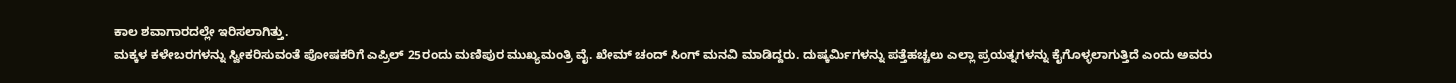ಕಾಲ ಶವಾಗಾರದಲ್ಲೇ ಇರಿಸಲಾಗಿತ್ತು.
ಮಕ್ಕಳ ಕಳೇಬರಗಳನ್ನು ಸ್ವೀಕರಿಸುವಂತೆ ಪೋಷಕರಿಗೆ ಎಪ್ರಿಲ್ 25ರಂದು ಮಣಿಪುರ ಮುಖ್ಯಮಂತ್ರಿ ವೈ. ಖೇಮ್ ಚಂದ್ ಸಿಂಗ್ ಮನವಿ ಮಾಡಿದ್ದರು. ದುಷ್ಕರ್ಮಿಗಳನ್ನು ಪತ್ತೆಹಚ್ಚಲು ಎಲ್ಲಾ ಪ್ರಯತ್ನಗಳನ್ನು ಕೈಗೊಳ್ಳಲಾಗುತ್ತಿದೆ ಎಂದು ಅವರು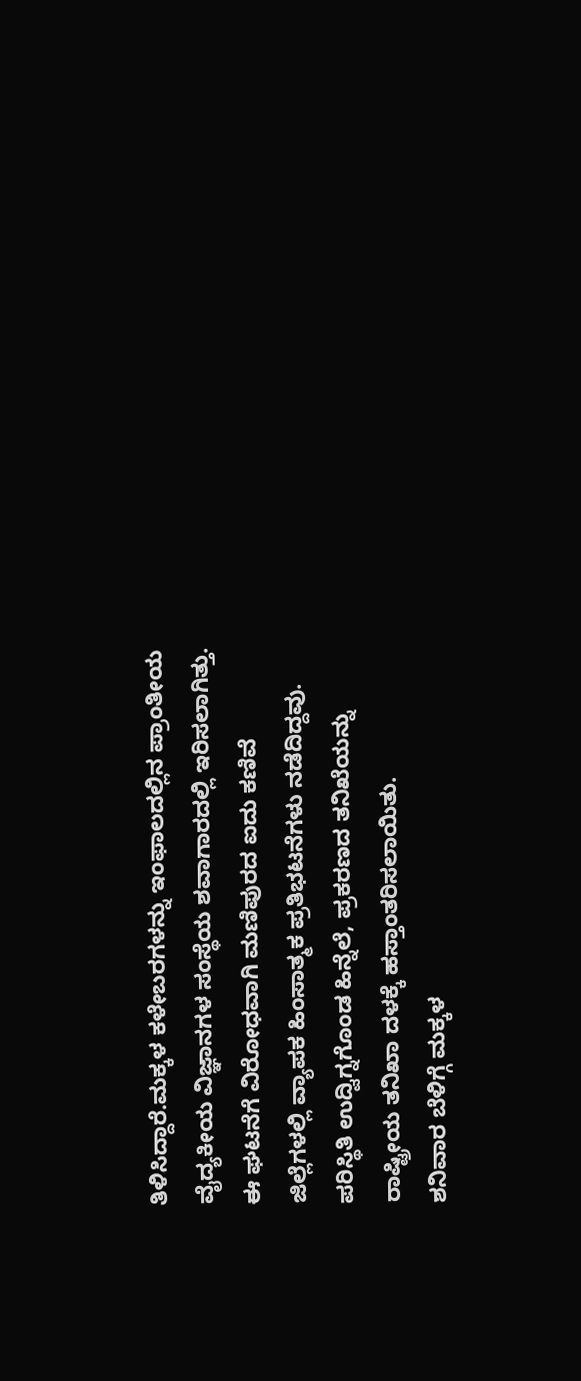ತಿಳಿಸಿದ್ದಾರೆ.ಮಕ್ಕಳ ಕಳೇಬರಗಳನ್ನು ಇಂಫಾಲದಲ್ಲಿನ ಪ್ರಾಂತೀಯ ವೈದ್ಯಕೀಯ ವಿಜ್ಞಾನಗಳ ಸಂಸ್ಥೆಯ ಶವಾಗಾರದಲ್ಲಿ ಇರಿಸಲಾಗಿತ್ತು.
ಈ ಘಟನೆಗೆ ವಿರೋಧವಾಗಿ ಮಣಿಪುರದ ಐದು ಕಣಿವೆ ಜಿಲ್ಲೆಗಳಲ್ಲಿ ವ್ಯಾಪಕ ಹಿಂಸಾತ್ಮಕ ಪ್ರತಿಭಟನೆಗಳು ನಡೆದಿದ್ದವು. ಪರಿಸ್ಥಿತಿ ಉದ್ವಿಗ್ನಗೊಂಡ ಹಿನ್ನೆಲೆ, ಪ್ರಕರಣದ ತನಿಖೆಯನ್ನು ರಾಷ್ಟ್ರೀಯ ತನಿಖಾ ದಳಕ್ಕೆ ಹಸ್ತಾಂತರಿಸಲಾಯಿತು.
ಶನಿವಾರ ಬೆಳಿಗ್ಗೆ ಮಕ್ಕಳ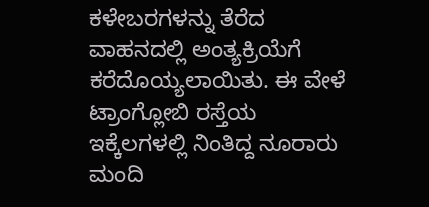ಕಳೇಬರಗಳನ್ನು ತೆರೆದ ವಾಹನದಲ್ಲಿ ಅಂತ್ಯಕ್ರಿಯೆಗೆ ಕರೆದೊಯ್ಯಲಾಯಿತು. ಈ ವೇಳೆ ಟ್ರಾಂಗ್ಲೋಬಿ ರಸ್ತೆಯ ಇಕ್ಕೆಲಗಳಲ್ಲಿ ನಿಂತಿದ್ದ ನೂರಾರು ಮಂದಿ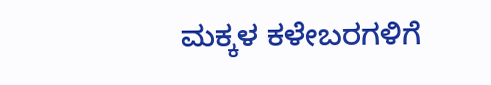ಮಕ್ಕಳ ಕಳೇಬರಗಳಿಗೆ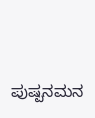ಪುಷ್ಪನಮನ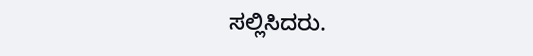ಸಲ್ಲಿಸಿದರು.